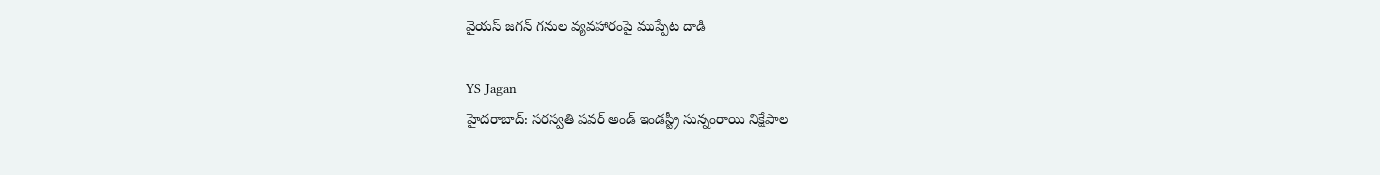వైయస్ జగన్ గనుల వ్యవహారంపై ముప్పేట దాడి

YS Jagan
హైదరాబాద్: సరస్వతి పవర్ అండ్ ఇండస్ట్రీ సున్నంరాయి నిక్షేపాల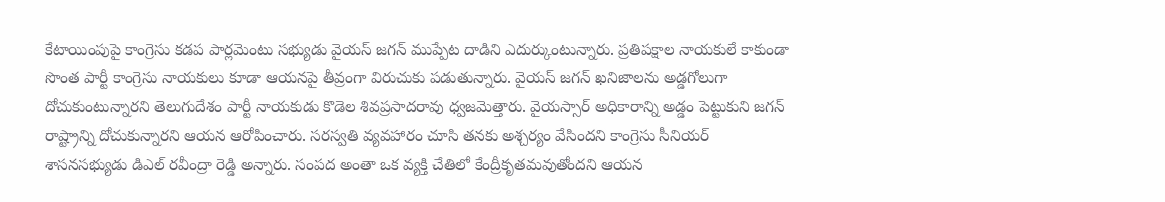కేటాయింపుపై కాంగ్రెసు కడప పార్లమెంటు సభ్యుడు వైయస్ జగన్ ముప్పేట దాడిని ఎదుర్కుంటున్నారు. ప్రతిపక్షాల నాయకులే కాకుండా సొంత పార్టీ కాంగ్రెసు నాయకులు కూడా ఆయనపై తీవ్రంగా విరుచుకు పడుతున్నారు. వైయస్ జగన్ ఖనిజాలను అడ్డగోలుగా దోచుకుంటున్నారని తెలుగుదేశం పార్టీ నాయకుడు కొడెల శివప్రసాదరావు ధ్వజమెత్తారు. వైయస్సార్ అధికారాన్ని అడ్డం పెట్టుకుని జగన్ రాష్ట్రాన్ని దోచుకున్నారని ఆయన ఆరోపించారు. సరస్వతి వ్యవహారం చూసి తనకు అశ్చర్యం వేసిందని కాంగ్రెసు సీనియర్ శాసనసభ్యుడు డిఎల్ రవీంద్రా రెడ్డి అన్నారు. సంపద అంతా ఒక వ్యక్తి చేతిలో కేంద్రీకృతమవుతోందని ఆయన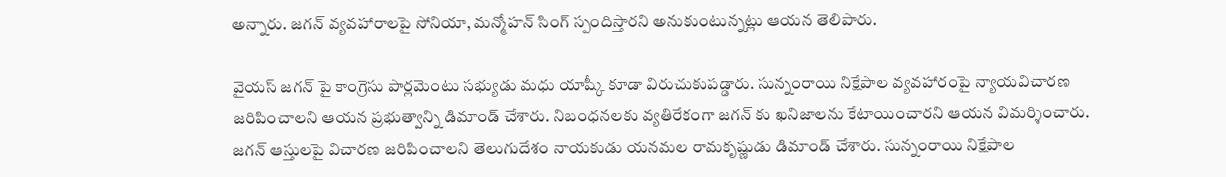అన్నారు. జగన్ వ్యవహారాలపై సోనియా, మన్మోహన్ సింగ్ స్పందిస్తారని అనుకుంటున్నట్లు ఆయన తెలిపారు.

వైయస్ జగన్ పై కాంగ్రెసు పార్లమెంటు సభ్యుడు మధు యాష్కీ కూడా విరుచుకుపడ్డారు. సున్నంరాయి నిక్షేపాల వ్యవహారంపై న్యాయవిచారణ జరిపించాలని ఆయన ప్రభుత్వాన్ని డిమాండ్ చేశారు. నిబంధనలకు వ్యతిరేకంగా జగన్ కు ఖనిజాలను కేటాయించారని ఆయన విమర్శించారు. జగన్ ఆస్తులపై విచారణ జరిపించాలని తెలుగుదేశం నాయకుడు యనమల రామకృష్ణుడు డిమాండ్ చేశారు. సున్నంరాయి నిక్షేపాల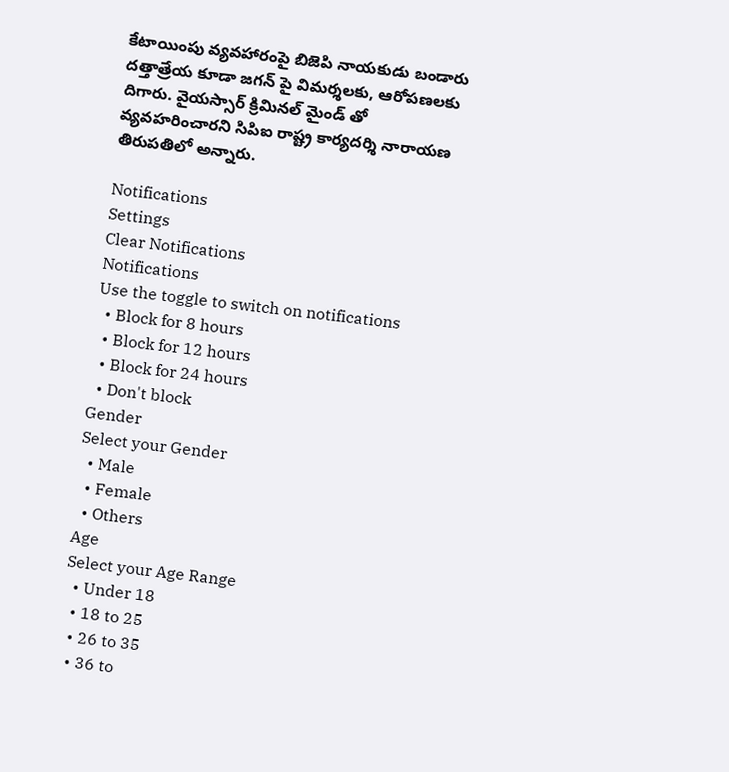కేటాయింపు వ్యవహారంపై బిజెపి నాయకుడు బండారు దత్తాత్రేయ కూడా జగన్ పై విమర్శలకు, ఆరోపణలకు దిగారు. వైయస్సార్ క్రిమినల్ మైండ్ తో వ్యవహరించారని సిపిఐ రాష్ట్ర కార్యదర్శి నారాయణ తిరుపతిలో అన్నారు.

Notifications
Settings
Clear Notifications
Notifications
Use the toggle to switch on notifications
  • Block for 8 hours
  • Block for 12 hours
  • Block for 24 hours
  • Don't block
Gender
Select your Gender
  • Male
  • Female
  • Others
Age
Select your Age Range
  • Under 18
  • 18 to 25
  • 26 to 35
  • 36 to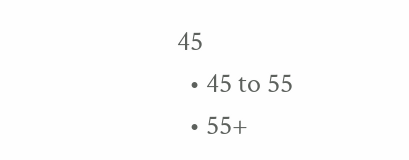45
  • 45 to 55
  • 55+